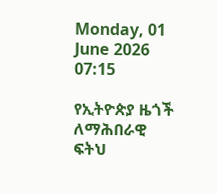Monday, 01 June 2026 07:15

የኢትዮጵያ ዜጎች ለማሕበራዊ ፍትህ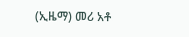(ኢዜማ) መሪ አቶ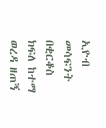ኢዮብ መሳፍንት በቂርቆስ ክፍለ ከተማ ወረዳ ዘጠኝ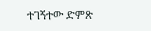ተገኝተው ድምጽ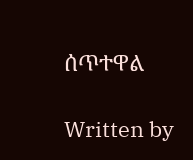ሰጥተዋል

Written by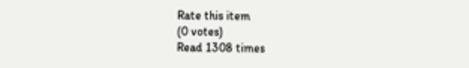Rate this item
(0 votes)
Read 1308 times